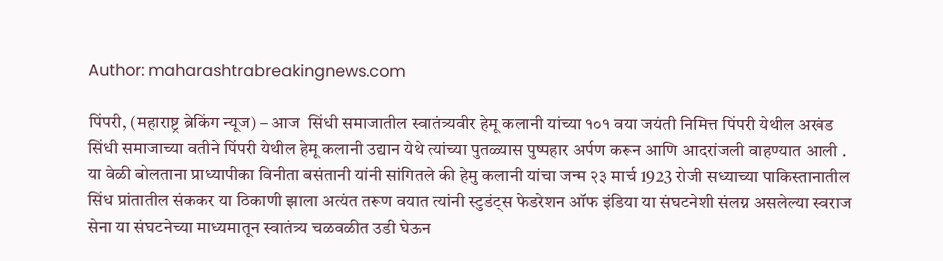Author: maharashtrabreakingnews.com

पिंपरी, (महाराष्ट्र ब्रेकिंग न्यूज) – आज  सिंधी समाजातील स्वातंत्र्यवीर हेमू कलानी यांच्या १०१ वया जयंती निमित्त पिंपरी येथील अखंड सिंधी समाजाच्या वतीने पिंपरी येथील हेमू कलानी उद्यान येथे त्यांच्या पुतळ्यास पुष्पहार अर्पण करून आणि आदरांजली वाहण्यात आली . या वेळी बोलताना प्राध्यापीका विनीता बसंतानी यांनी सांगितले की हेमु कलानी यांचा जन्म २३ मार्च 1923 रोजी सध्याच्या पाकिस्तानातील सिंध प्रांतातील संककर या ठिकाणी झाला अत्यंत तरूण वयात त्यांनी स्टुडंट्स फेडरेशन ऑफ इंडिया या संघटनेशी संलग्न असलेल्या स्वराज सेना या संघटनेच्या माध्यमातून स्वातंत्र्य चळवळीत उडी घेऊन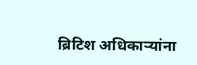ब्रिटिश अधिकाऱ्यांना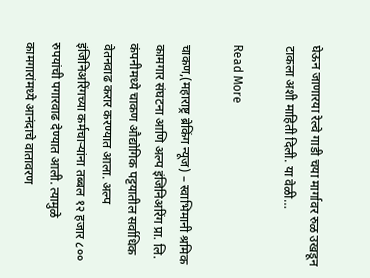घेऊन जाणारया रेल्वे गाडी चया मार्गावर रुळ उखडून टाकला अशी माहिती दिली. या वेळी…

Read More

चाकण,(महाराष्ट्र ब्रेकिंग न्यूज) – स्वाभिमानी श्रमिक कामगार संघटना आणि अल्प इंजिनिअरिंग प्रा. लि. कंपनीमध्ये चाकण औद्योगिक पट्टयातील सर्वाधिक वेतनवाढ करार करण्यात आला. अल्प इंजिनिअरिंगच्या कर्मचाऱ्यांना तब्बल १२ हजार ८०० रुपयांची पगारवाढ देण्यात आली. त्यामुळे कामगारांमध्ये आनंदाचे वातावरण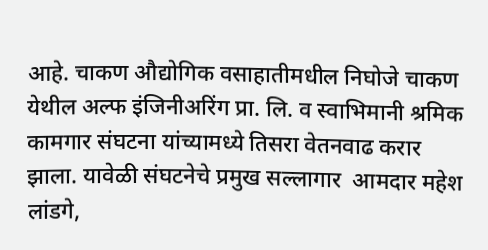आहे. चाकण औद्योगिक वसाहातीमधील निघोजे चाकण येथील अल्फ इंजिनीअरिंग प्रा. लि. व स्वाभिमानी श्रमिक कामगार संघटना यांच्यामध्ये तिसरा वेतनवाढ करार झाला. यावेळी संघटनेचे प्रमुख सल्लागार  आमदार महेश लांडगे,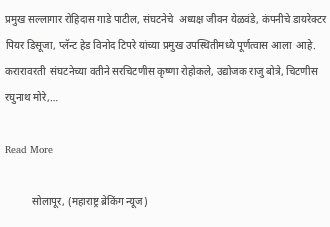प्रमुख सल्लागार रोहिदास गाडे पाटील, संघटनेचे  अध्यक्ष जीवन येळवंडे, कंपनीचे डायरेक्टर पियर डिसूजा, प्लॅन्ट हेड विनोद टिपरे यांच्या प्रमुख उपस्थितीमध्ये पूर्णत्वास आला  आहे. करारावरती  संघटनेच्या वतीने सरचिटणीस कृष्णा रोहोकले, उद्योजक राजु बोत्रे, चिटणीस रघुनाथ मोरे,…

Read More

          सोलापूर, (महाराष्ट्र ब्रेकिंग न्यूज)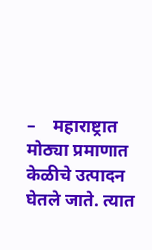–    महाराष्ट्रात मोठ्या प्रमाणात केळीचे उत्पादन घेतले जाते. त्यात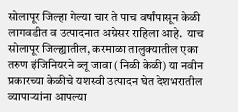सोलापूर जिल्हा गेल्या चार ते पाच वर्षांपासून केळी लागवडीत व उत्पादनात अग्रेसर राहिला आहे.  याच सोलापूर जिल्ह्यातील, करमाळा तालुक्यातील एका तरुण इंजिनियरने ब्लू जावा (निळी केळी) या नवीन प्रकारच्या केळीचे यशस्वी उत्पादन घेत देशभरातील व्यापाऱ्यांना आपल्या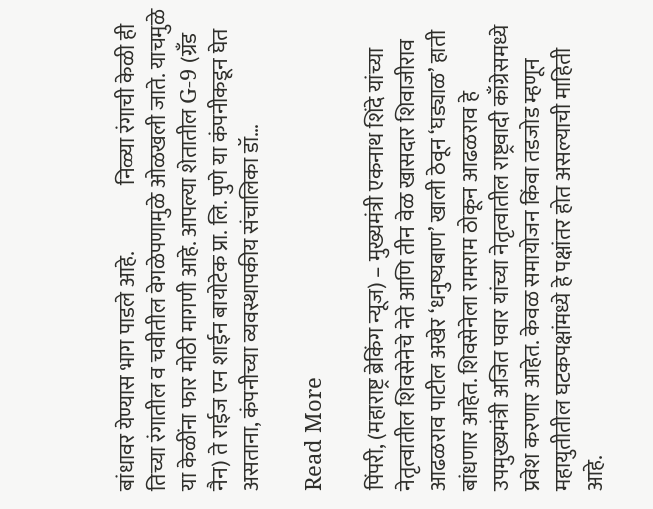बांधावर येण्यास भाग पाडले आहे.                निळ्या रंगाची केळी ही तिच्या रंगातील व चवीतील वेगळेपणामुळे ओळखली जाते. याचमुळे या केळींना फार मोठी मागणी आहे. आपल्या शेतातील G-9 (ग्रँड नैन) ते राईज एन शाईन बायोटेक प्रा. लि. पुणे या कंपनीकडून घेत असताना, कंपनीच्या व्यवस्थापकीय संचालिका डॉ…

Read More

पिंपरी, (महाराष्ट्र ब्रेकिंग न्यूज) – मुख्यमंत्री एकनाथ शिंदे यांच्या नेतृत्वातील शिवसेनेचे नेते आणि तीन वेळ खासदार शिवाजीराव आढळराव पाटील अखेर ‘धनुष्यबाण’ खाली ठेवून ‘घड्याळ’ हाती बांधणार आहेत. शिवसेनेला रामराम ठोकून आढळराव हे उपमुख्यमंत्री अजित पवार यांच्या नेतृत्वातील राष्ट्रवादी काँग्रेसमध्ये प्रवेश करणार आहेत. केवळ समायोजन किंवा तडजोड म्हणून महायुतीतील घटकपक्षांमध्ये हे पक्षांतर होत असल्याची माहिती आहे.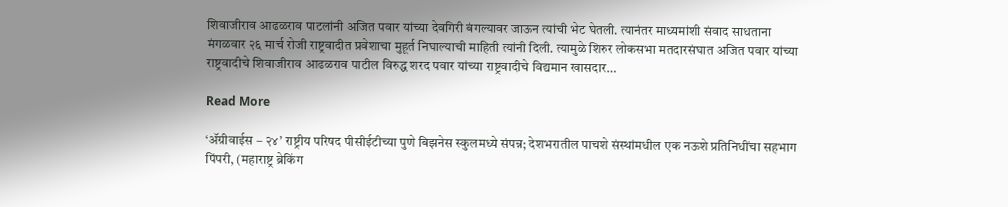शिवाजीराव आढळराव पाटलांनी अजित पवार यांच्या देवगिरी बंगल्यावर जाऊन त्यांची भेट घेतली. त्यानंतर माध्यमांशी संवाद साधताना मंगळवार २६ मार्च रोजी राष्ट्रवादीत प्रवेशाचा मुहूर्त निघाल्याची माहिती त्यांनी दिली. त्यामुळे शिरुर लोकसभा मतदारसंघात अजित पवार यांच्या राष्ट्रवादीचे शिवाजीराव आढळराव पाटील विरुद्ध शरद पवार यांच्या राष्ट्रवादीचे विद्यमान खासदार…

Read More

‘ॲग्रीवाईस – २४’ राष्ट्रीय परिषद पीसीईटीच्या पुणे बिझनेस स्कुलमध्ये संपन्न; देशभरातील पाचशे संस्थांमधील एक नऊशे प्रतिनिधींचा सहभाग पिंपरी, (महाराष्ट्र ब्रेकिंग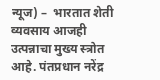न्यूज) –  भारतात शेती व्यवसाय आजही उत्पन्नाचा मुख्य स्त्रोत आहे. पंतप्रधान नरेंद्र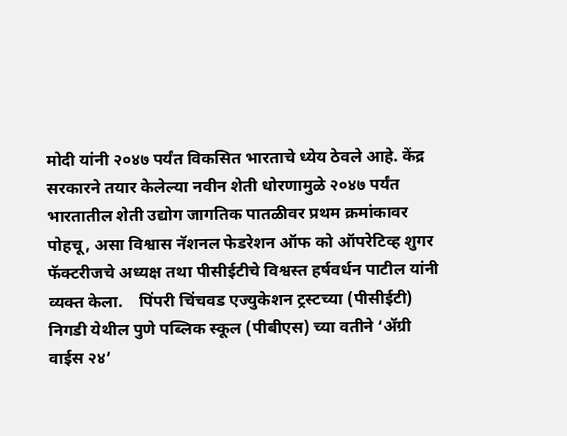मोदी यांनी २०४७ पर्यंत विकसित भारताचे ध्येय ठेवले आहे. केंद्र सरकारने तयार केलेल्या नवीन शेती धोरणामुळे २०४७ पर्यंत भारतातील शेती उद्योग जागतिक पातळीवर प्रथम क्रमांकावर पोहचू, असा विश्वास नॅशनल फेडरेशन ऑफ को ऑपरेटिव्ह शुगर फॅक्टरीजचे अध्यक्ष तथा पीसीईटीचे विश्वस्त हर्षवर्धन पाटील यांनी व्यक्त केला.    पिंपरी चिंचवड एज्युकेशन ट्रस्टच्या (पीसीईटी) निगडी येथील पुणे पब्लिक स्कूल (पीबीएस) च्या वतीने ‘ॲग्री वाईस २४’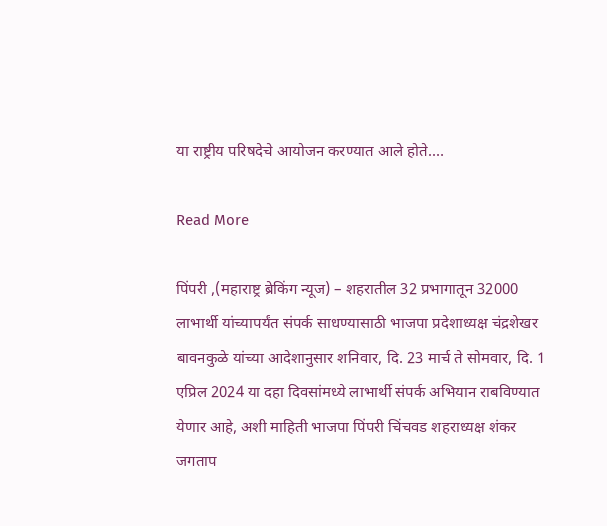या राष्ट्रीय परिषदेचे आयोजन करण्यात आले होते.…

Read More

पिंपरी ,(महाराष्ट्र ब्रेकिंग न्यूज) – शहरातील 32 प्रभागातून 32000 लाभार्थी यांच्यापर्यंत संपर्क साधण्यासाठी भाजपा प्रदेशाध्यक्ष चंद्रशेखर बावनकुळे यांच्या आदेशानुसार शनिवार, दि. 23 मार्च ते सोमवार, दि. 1 एप्रिल 2024 या दहा दिवसांमध्ये लाभार्थी संपर्क अभियान राबविण्यात येणार आहे, अशी माहिती भाजपा पिंपरी चिंचवड शहराध्यक्ष शंकर जगताप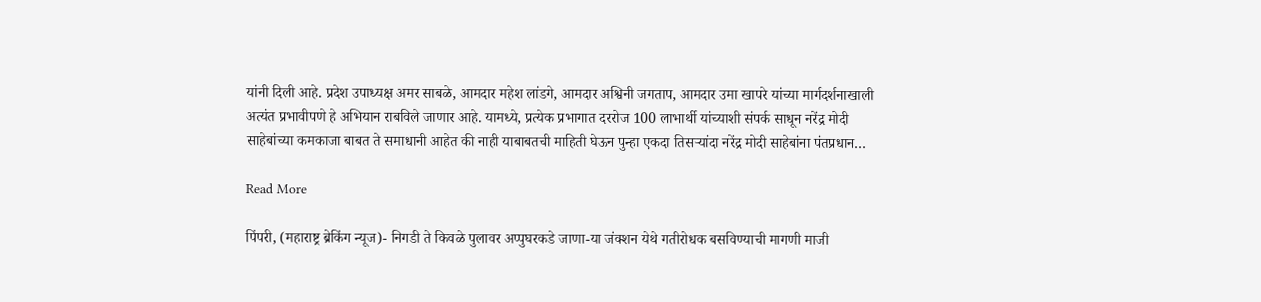यांनी दिली आहे. प्रदेश उपाध्यक्ष अमर साबळे, आमदार महेश लांडगे, आमदार अश्विनी जगताप, आमदार उमा खापरे यांच्या मार्गदर्शनाखाली अत्यंत प्रभावीपणे हे अभियान राबविले जाणार आहे. यामध्ये, प्रत्येक प्रभागात दररोज 100 लाभार्थी यांच्याशी संपर्क साधून नरेंद्र मोदी साहेबांच्या कमकाजा बाबत ते समाधानी आहेत की नाही याबाबतची माहिती घेऊन पुन्हा एकदा तिसऱ्यांदा नरेंद्र मोदी साहेबांना पंतप्रधान…

Read More

पिंपरी, (महाराष्ट्र ब्रेकिंग न्यूज)- निगडी ते किवळे पुलावर अप्पुघरकडे जाणा-या जंक्शन येथे गतीरोधक बसविण्याची मागणी माजी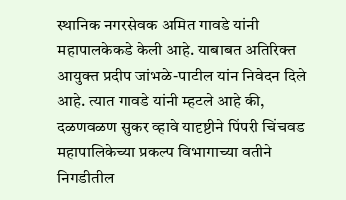स्थानिक नगरसेवक अमित गावडे यांनी महापालकेकडे केली आहे. याबाबत अतिरिक्त आयुक्त प्रदीप जांभळे-पाटील यांन निवेदन दिले आहे. त्यात गावडे यांनी म्हटले आहे की, दळणवळण सुकर व्हावे यादृष्टीने पिंपरी चिंचवड महापालिकेच्या प्रकल्प विभागाच्या वतीने निगडीतील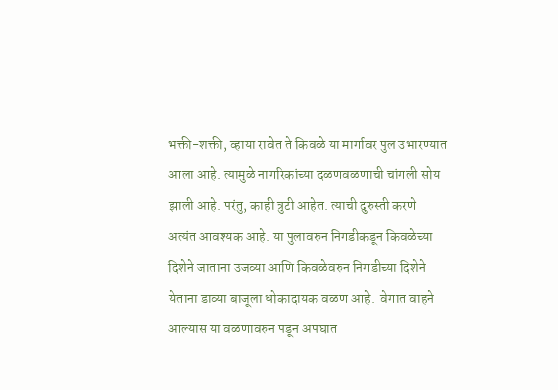भक्ती-शक्ती, व्हाया रावेत ते किवळे या मार्गावर पुल उभारण्यात आला आहे. त्यामुळे नागरिकांच्या दळणवळणाची चांगली सोय झाली आहे. परंतु, काही त्रुटी आहेत. त्याची दुरुस्ती करणे अत्यंत आवश्यक आहे. या पुलावरुन निगडीकडून किवळेच्या दिशेने जाताना उजव्या आणि किवळेवरुन निगडीच्या दिशेने येताना डाव्या बाजूला धोकादायक वळण आहे.  वेगात वाहने आल्यास या वळणावरुन पडून अपघात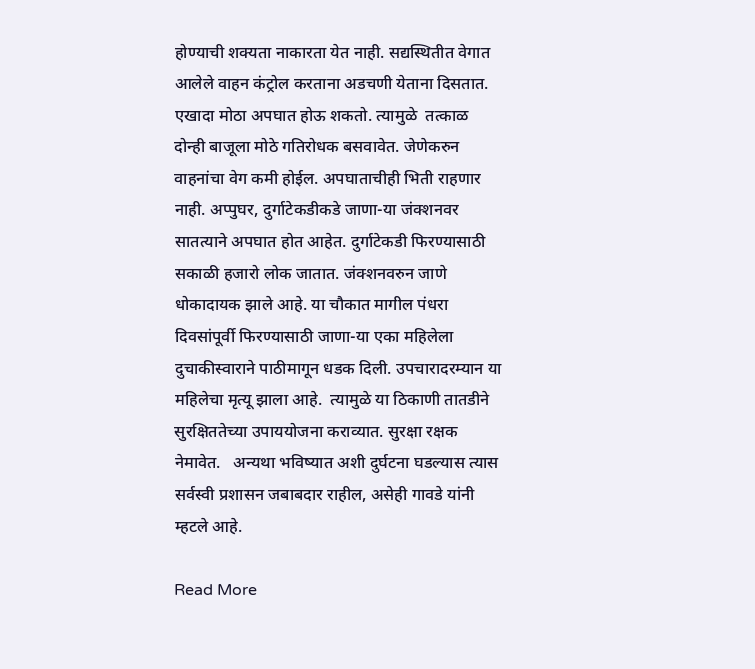होण्याची शक्यता नाकारता येत नाही. सद्यस्थितीत वेगात आलेले वाहन कंट्रोल करताना अडचणी येताना दिसतात. एखादा मोठा अपघात होऊ शकतो. त्यामुळे  तत्काळ दोन्ही बाजूला मोठे गतिरोधक बसवावेत. जेणेकरुन वाहनांचा वेग कमी होईल. अपघाताचीही भिती राहणार नाही. अप्पुघर, दुर्गाटेकडीकडे जाणा-या जंक्शनवर सातत्याने अपघात होत आहेत. दुर्गाटेकडी फिरण्यासाठी सकाळी हजारो लोक जातात. जंक्शनवरुन जाणे धोकादायक झाले आहे. या चौकात मागील पंधरा दिवसांपूर्वी फिरण्यासाठी जाणा-या एका महिलेला दुचाकीस्वाराने पाठीमागून धडक दिली. उपचारादरम्यान या महिलेचा मृत्यू झाला आहे.  त्यामुळे या ठिकाणी तातडीने सुरक्षिततेच्या उपाययोजना कराव्यात. सुरक्षा रक्षक नेमावेत.   अन्यथा भविष्यात अशी दुर्घटना घडल्यास त्यास सर्वस्वी प्रशासन जबाबदार राहील, असेही गावडे यांनी म्हटले आहे.

Read More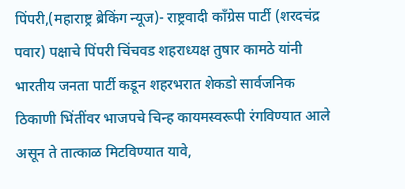पिंपरी,(महाराष्ट्र ब्रेकिंग न्यूज)- राष्ट्रवादी काँग्रेस पार्टी (शरदचंद्र पवार) पक्षाचे पिंपरी चिंचवड शहराध्यक्ष तुषार कामठे यांनी भारतीय जनता पार्टी कडून शहरभरात शेकडो सार्वजनिक ठिकाणी भिंतींवर भाजपचे चिन्ह कायमस्वरूपी रंगविण्यात आले असून ते तात्काळ मिटविण्यात यावे,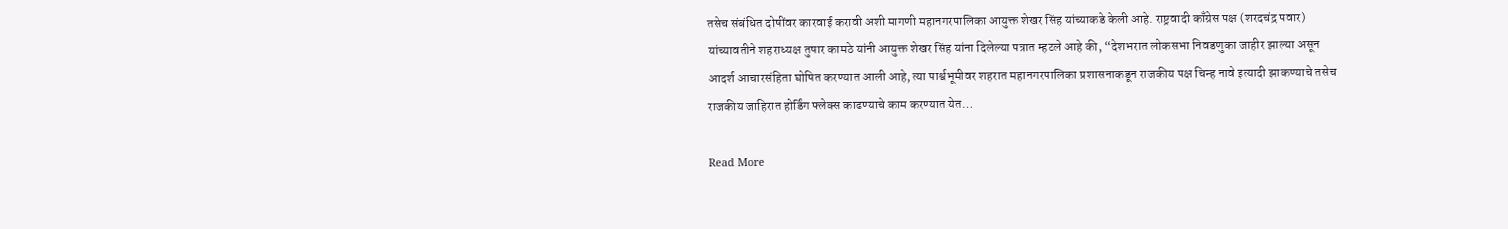तसेच संबंधित दोषींवर कारवाई करावी अशी मागणी महानगरपालिका आयुक्त शेखर सिंह यांच्याकडे केली आहे. राष्ट्रवादी काँग्रेस पक्ष (शरदचंद्र पवार) यांच्यावतीने शहराध्यक्ष तुषार कामठे यांनी आयुक्त शेखर सिंह यांना दिलेल्या पत्रात म्हटले आहे की, “देशभरात लोकसभा निवडणुका जाहीर झाल्या असून आदर्श आचारसंहिता घोषित करण्यात आली आहे, त्या पार्श्वभूमीवर शहरात महानगरपालिका प्रशासनाकडून राजकीय पक्ष चिन्ह नावे इत्यादी झाकण्याचे तसेच राजकीय जाहिरात होर्डिंग फ्लेक्स काढण्याचे काम करण्यात येत…

Read More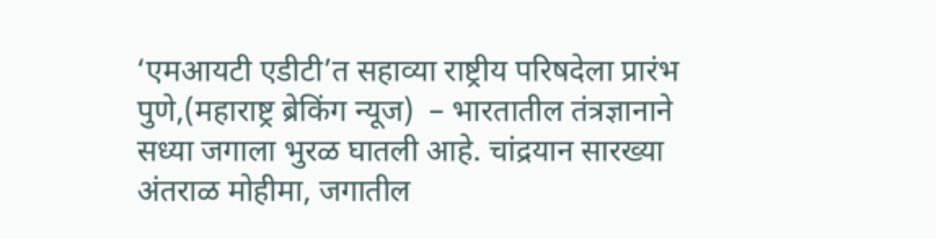‘एमआयटी एडीटी’त सहाव्या राष्ट्रीय परिषदेला प्रारंभ पुणे,(महाराष्ट्र ब्रेकिंग न्यूज)  – भारतातील तंत्रज्ञानाने सध्या जगाला भुरळ घातली आहे. चांद्रयान सारख्या अंतराळ मोहीमा, जगातील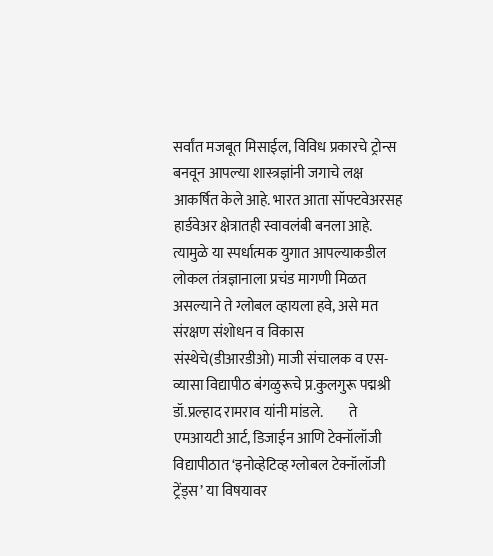सर्वांत मजबूत मिसाईल, विविध प्रकारचे ट्रोन्स बनवून आपल्या शास्त्रज्ञांनी जगाचे लक्ष आकर्षित केले आहे. भारत आता सॉफ्टवेअरसह हार्डवेअर क्षेत्रातही स्वावलंबी बनला आहे. त्यामुळे या स्पर्धात्मक युगात आपल्याकडील लोकल तंत्रज्ञानाला प्रचंड मागणी मिळत असल्याने ते ग्लोबल व्हायला हवे, असे मत संरक्षण संशोधन व विकास संस्थेचे(डीआरडीओ) माजी संचालक व एस-व्यासा विद्यापीठ बंगळुरूचे प्र.कुलगुरू पद्मश्री डॉ.प्रल्हाद रामराव यांनी मांडले.         ते एमआयटी आर्ट, डिजाईन आणि टेक्नॉलॉजी विद्यापीठात ‘इनोव्हेटिव्ह ग्लोबल टेक्नॉलॉजी ट्रेंड्स’ या विषयावर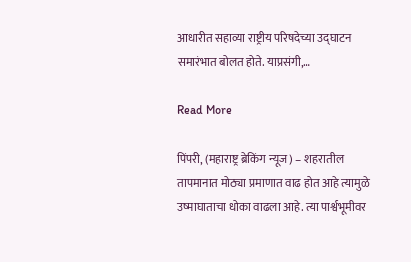आधारीत सहाव्या राष्ट्रीय परिषदेच्या उद्घाटन समारंभात बोलत होते. याप्रसंगी,…

Read More

पिंपरी, (महाराष्ट्र ब्रेकिंग न्यूज) – शहरातील तापमानात मोठ्या प्रमाणात वाढ होत आहे त्यामुळे उष्माघाताचा धोका वाढला आहे. त्या पार्श्वभूमीवर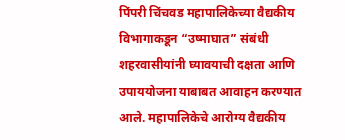पिंपरी चिंचवड महापालिकेच्या वैद्यकीय विभागाकडून “उष्माघात” संबंधी शहरवासीयांनी घ्यावयाची दक्षता आणि उपाययोजना याबाबत आवाहन करण्यात आले. महापालिकेचे आरोग्य वैद्यकीय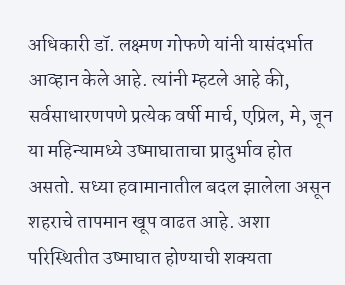अधिकारी डॉ. लक्ष्मण गोफणे यांनी यासंदर्भात आव्हान केले आहे. त्यांनी म्हटले आहे की, सर्वसाधारणपणे प्रत्येक वर्षी मार्च, एप्रिल, मे, जून या महिन्यामध्ये उष्माघाताचा प्रादुर्भाव होत असतो. सध्या हवामानातील बदल झालेला असून शहराचे तापमान खूप वाढत आहे. अशा परिस्थितीत उष्माघात होण्याची शक्यता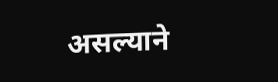असल्याने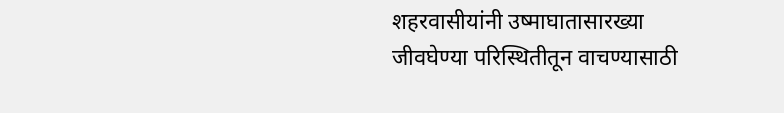शहरवासीयांनी उष्माघातासारख्या जीवघेण्या परिस्थितीतून वाचण्यासाठी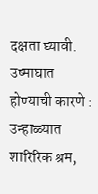दक्षता घ्यावी. उष्माघात होण्याची कारणे : उन्हाळ्यात शारिरिक श्रम,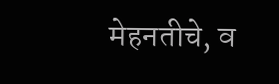मेहनतीचे, व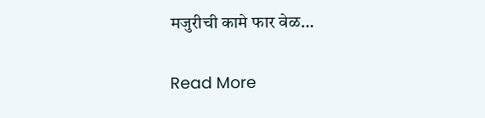मजुरीची कामे फार वेळ…

Read More